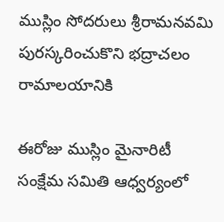ముస్లిం సోదరులు శ్రీరామనవమి పురస్కరించుకొని భద్రాచలం రామాలయానికి

ఈరోజు ముస్లిం మైనారిటీ సంక్షేమ సమితి ఆధ్వర్యంలో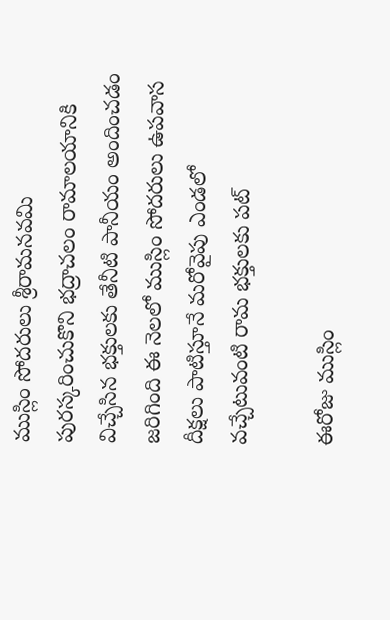ముస్లిం సోదరులు శ్రీరామనవమి పురస్కరించుకొని భద్రాచలం రామాలయానికి విచ్చేసిన భక్తులకు తేనీటి పానీయం అందించడం జరిగింది ఈ నెలలో ముస్లిం సోదరులు ఉపవాస దీక్షలు పాటిస్తూనే మరోవైపు ఎండలో వచ్చేటువంటి రామ భక్తులకు పట్

ఈరోజు ముస్లిం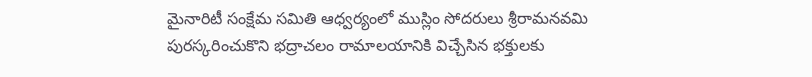మైనారిటీ సంక్షేమ సమితి ఆధ్వర్యంలో ముస్లిం సోదరులు శ్రీరామనవమి పురస్కరించుకొని భద్రాచలం రామాలయానికి విచ్చేసిన భక్తులకు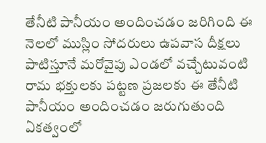తేనీటి పానీయం అందించడం జరిగింది ఈ నెలలో ముస్లిం సోదరులు ఉపవాస దీక్షలు పాటిస్తూనే మరోవైపు ఎండలో వచ్చేటువంటి రామ భక్తులకు పట్టణ ప్రజలకు ఈ తేనీటి పానీయం అందించడం జరుగుతుంది ఏకత్వంలో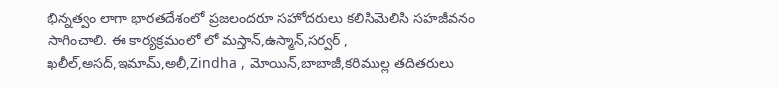భిన్నత్వం లాగా భారతదేశంలో ప్రజలందరూ సహోదరులు కలిసిమెలిసి సహజీవనం సాగించాలి. ఈ కార్యక్రమంలో లో మస్తాన్,ఉస్మాన్,సర్వర్ , ఖలీల్,అసద్,ఇమామ్,అలీ,Zindha , మోయిన్,బాబాజీ,కరిముల్ల తదితరులు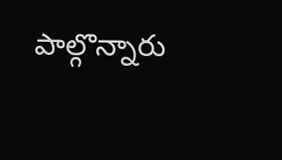పాల్గొన్నారు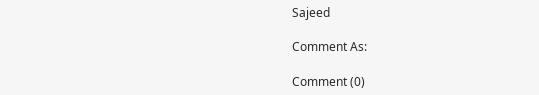Sajeed

Comment As:

Comment (0)